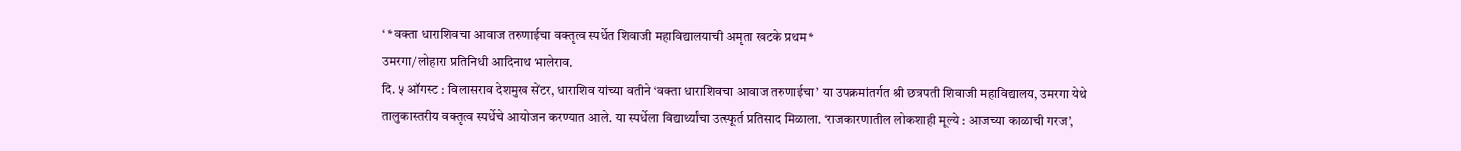‘ *वक्ता धाराशिवचा आवाज तरुणाईचा वक्तृत्व स्पर्धेत शिवाजी महाविद्यालयाची अमृता खटके प्रथम*
उमरगा/लोहारा प्रतिनिधी आदिनाथ भालेराव.
दि. ५ ऑगस्ट : विलासराव देशमुख सेंटर, धाराशिव यांच्या वतीने ‘वक्ता धाराशिवचा आवाज तरुणाईचा’ या उपक्रमांतर्गत श्री छत्रपती शिवाजी महाविद्यालय, उमरगा येथे तालुकास्तरीय वक्तृत्व स्पर्धेचे आयोजन करण्यात आले. या स्पर्धेला विद्यार्थ्यांचा उत्स्फूर्त प्रतिसाद मिळाला. ‘राजकारणातील लोकशाही मूल्ये : आजच्या काळाची गरज’,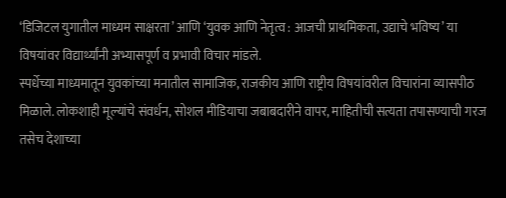‘डिजिटल युगातील माध्यम साक्षरता’ आणि ‘युवक आणि नेतृत्व : आजची प्राथमिकता, उद्याचे भविष्य’ या विषयांवर विद्यार्थ्यांनी अभ्यासपूर्ण व प्रभावी विचार मांडले.
स्पर्धेच्या माध्यमातून युवकांच्या मनातील सामाजिक, राजकीय आणि राष्ट्रीय विषयांवरील विचारांना व्यासपीठ मिळाले. लोकशाही मूल्यांचे संवर्धन, सोशल मीडियाचा जबाबदारीने वापर, माहितीची सत्यता तपासण्याची गरज तसेच देशाच्या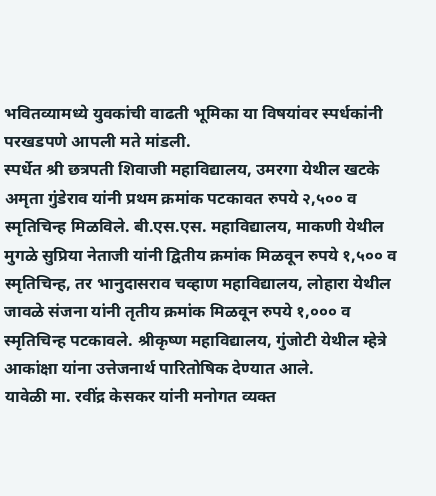भवितव्यामध्ये युवकांची वाढती भूमिका या विषयांवर स्पर्धकांनी परखडपणे आपली मते मांडली.
स्पर्धेत श्री छत्रपती शिवाजी महाविद्यालय, उमरगा येथील खटके अमृता गुंडेराव यांनी प्रथम क्रमांक पटकावत रुपये २,५०० व स्मृतिचिन्ह मिळविले. बी.एस.एस. महाविद्यालय, माकणी येथील मुगळे सुप्रिया नेताजी यांनी द्वितीय क्रमांक मिळवून रुपये १,५०० व स्मृतिचिन्ह, तर भानुदासराव चव्हाण महाविद्यालय, लोहारा येथील जावळे संजना यांनी तृतीय क्रमांक मिळवून रुपये १,००० व स्मृतिचिन्ह पटकावले. श्रीकृष्ण महाविद्यालय, गुंजोटी येथील म्हेत्रे आकांक्षा यांना उत्तेजनार्थ पारितोषिक देण्यात आले.
यावेळी मा. रवींद्र केसकर यांनी मनोगत व्यक्त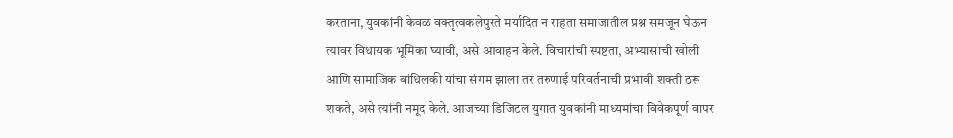करताना, युवकांनी केवळ वक्तृत्वकलेपुरते मर्यादित न राहता समाजातील प्रश्न समजून घेऊन त्यावर विधायक भूमिका घ्यावी, असे आवाहन केले. विचारांची स्पष्टता, अभ्यासाची खोली आणि सामाजिक बांधिलकी यांचा संगम झाला तर तरुणाई परिवर्तनाची प्रभावी शक्ती ठरू शकते, असे त्यांनी नमूद केले. आजच्या डिजिटल युगात युवकांनी माध्यमांचा विवेकपूर्ण वापर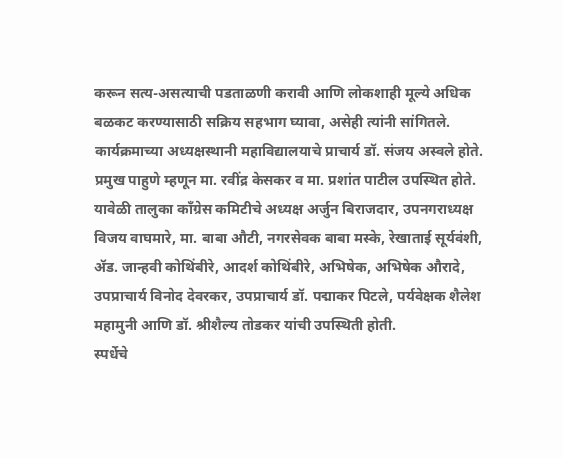करून सत्य-असत्याची पडताळणी करावी आणि लोकशाही मूल्ये अधिक बळकट करण्यासाठी सक्रिय सहभाग घ्यावा, असेही त्यांनी सांगितले.
कार्यक्रमाच्या अध्यक्षस्थानी महाविद्यालयाचे प्राचार्य डॉ. संजय अस्वले होते. प्रमुख पाहुणे म्हणून मा. रवींद्र केसकर व मा. प्रशांत पाटील उपस्थित होते. यावेळी तालुका काँग्रेस कमिटीचे अध्यक्ष अर्जुन बिराजदार, उपनगराध्यक्ष विजय वाघमारे, मा. बाबा औटी, नगरसेवक बाबा मस्के, रेखाताई सूर्यवंशी, ॲड. जान्हवी कोथिंबीरे, आदर्श कोथिंबीरे, अभिषेक, अभिषेक औरादे, उपप्राचार्य विनोद देवरकर, उपप्राचार्य डॉ. पद्माकर पिटले, पर्यवेक्षक शैलेश महामुनी आणि डॉ. श्रीशैल्य तोडकर यांची उपस्थिती होती.
स्पर्धेचे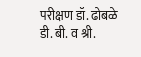परीक्षण डॉ. ढोबळे डी. बी. व श्री.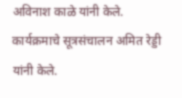अविनाश काळे यांनी केले. कार्यक्रमाचे सूत्रसंचालन अमित रेड्डी यांनी केले.